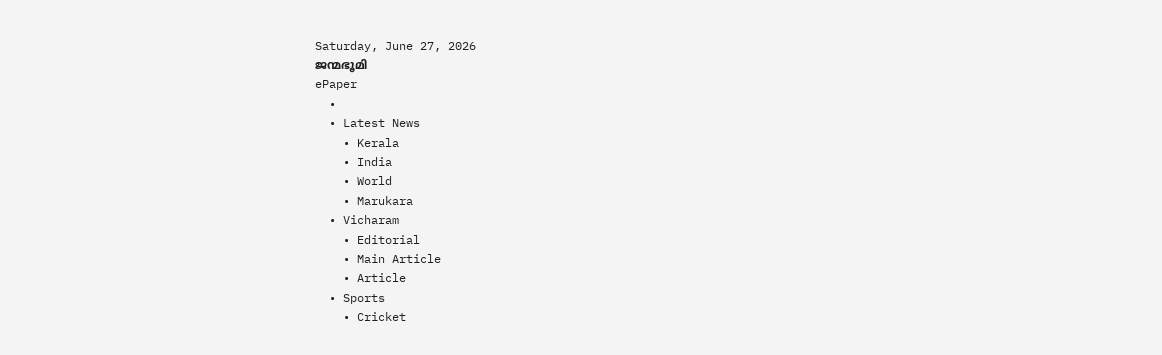Saturday, June 27, 2026
ജന്മഭൂമി
ePaper
  •
  • Latest News
    • Kerala
    • India
    • World
    • Marukara
  • Vicharam
    • Editorial
    • Main Article
    • Article
  • Sports
    • Cricket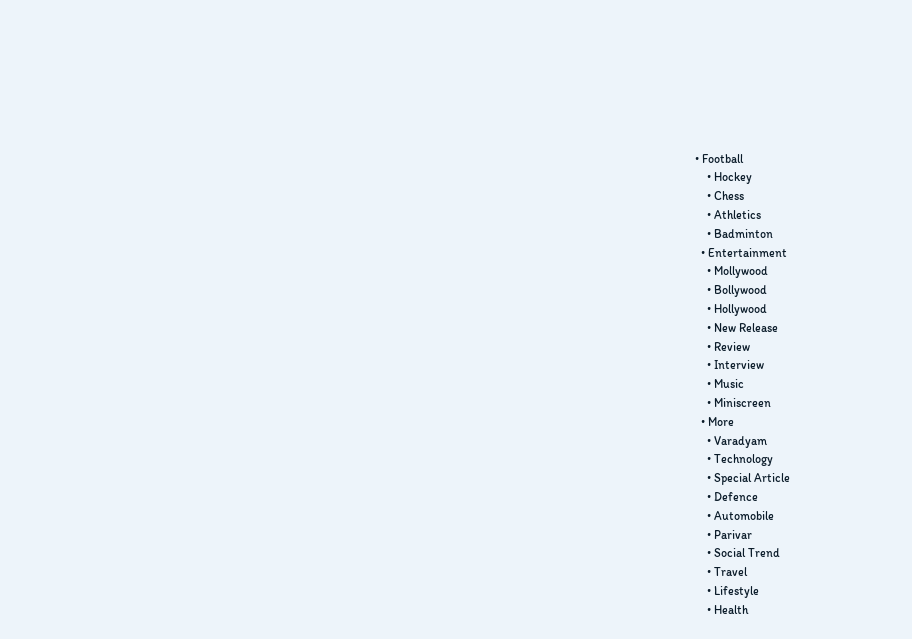• Football
    • Hockey
    • Chess
    • Athletics
    • Badminton
  • Entertainment
    • Mollywood
    • Bollywood
    • Hollywood
    • New Release
    • Review
    • Interview
    • Music
    • Miniscreen
  • More
    • Varadyam
    • Technology
    • Special Article
    • Defence
    • Automobile
    • Parivar
    • Social Trend
    • Travel
    • Lifestyle
    • Health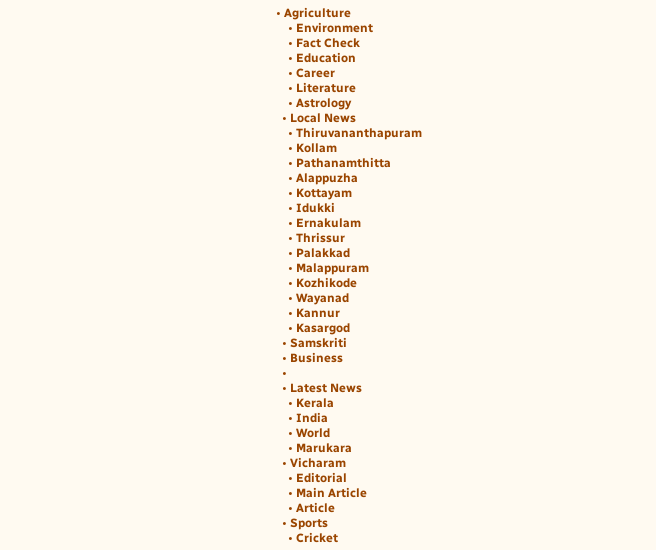• Agriculture
    • Environment
    • Fact Check
    • Education
    • Career
    • Literature
    • Astrology
  • Local News
    • Thiruvananthapuram
    • Kollam
    • Pathanamthitta
    • Alappuzha
    • Kottayam
    • Idukki
    • Ernakulam
    • Thrissur
    • Palakkad
    • Malappuram
    • Kozhikode
    • Wayanad
    • Kannur
    • Kasargod
  • Samskriti
  • Business
  •
  • Latest News
    • Kerala
    • India
    • World
    • Marukara
  • Vicharam
    • Editorial
    • Main Article
    • Article
  • Sports
    • Cricket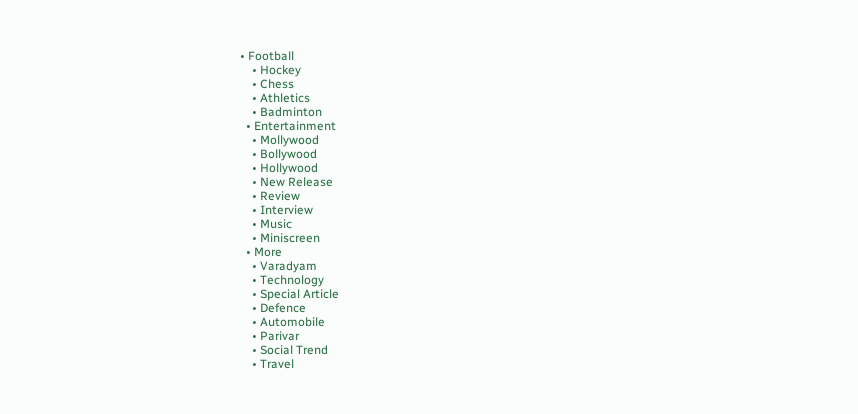• Football
    • Hockey
    • Chess
    • Athletics
    • Badminton
  • Entertainment
    • Mollywood
    • Bollywood
    • Hollywood
    • New Release
    • Review
    • Interview
    • Music
    • Miniscreen
  • More
    • Varadyam
    • Technology
    • Special Article
    • Defence
    • Automobile
    • Parivar
    • Social Trend
    • Travel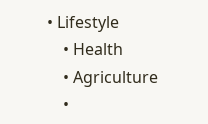• Lifestyle
    • Health
    • Agriculture
    •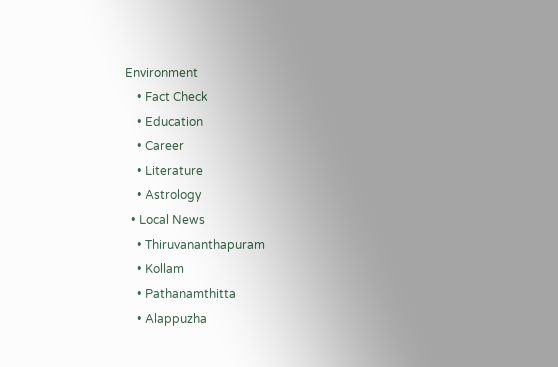Environment
    • Fact Check
    • Education
    • Career
    • Literature
    • Astrology
  • Local News
    • Thiruvananthapuram
    • Kollam
    • Pathanamthitta
    • Alappuzha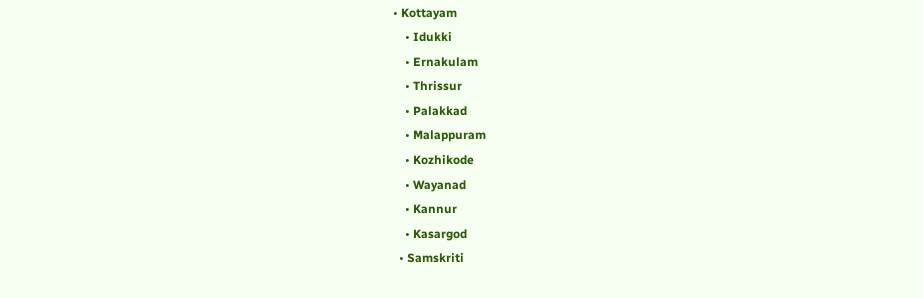• Kottayam
    • Idukki
    • Ernakulam
    • Thrissur
    • Palakkad
    • Malappuram
    • Kozhikode
    • Wayanad
    • Kannur
    • Kasargod
  • Samskriti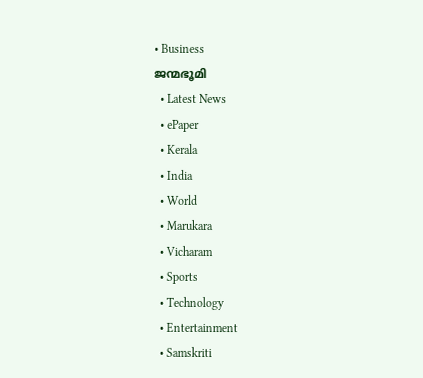• Business
ജന്മഭൂമി
  • Latest News
  • ePaper
  • Kerala
  • India
  • World
  • Marukara
  • Vicharam
  • Sports
  • Technology
  • Entertainment
  • Samskriti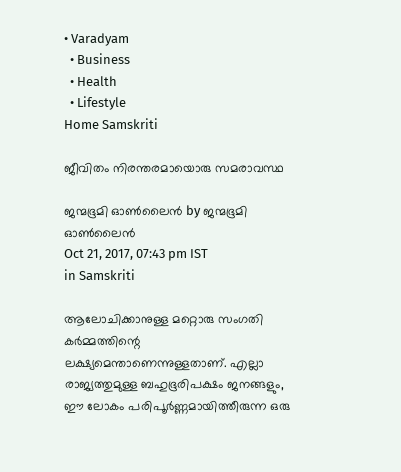• Varadyam
  • Business
  • Health
  • Lifestyle
Home Samskriti

ജീവിതം നിരന്തരമായൊരു സമരാവസ്ഥ

ജന്മഭൂമി ഓണ്‍ലൈന്‍ by ജന്മഭൂമി ഓണ്‍ലൈന്‍
Oct 21, 2017, 07:43 pm IST
in Samskriti

ആലോചിക്കാനുള്ള മറ്റൊരു സംഗതി കര്‍മ്മത്തിന്റെ ലക്ഷ്യമെന്താണെന്നുള്ളതാണ്. എല്ലാ രാജ്യത്തുമുള്ള ബഹുഭൂരിപക്ഷം ജനങ്ങളും, ഈ ലോകം പരിപൂര്‍ണ്ണമായിത്തീരുന്ന ഒരു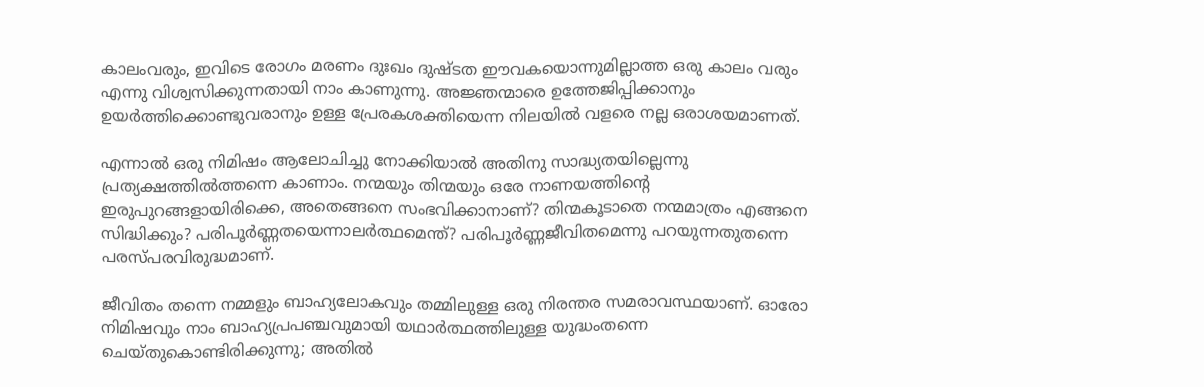കാലംവരും, ഇവിടെ രോഗം മരണം ദുഃഖം ദുഷ്ടത ഈവകയൊന്നുമില്ലാത്ത ഒരു കാലം വരും എന്നു വിശ്വസിക്കുന്നതായി നാം കാണുന്നു. അജ്ഞന്മാരെ ഉത്തേജിപ്പിക്കാനും ഉയര്‍ത്തിക്കൊണ്ടുവരാനും ഉള്ള പ്രേരകശക്തിയെന്ന നിലയില്‍ വളരെ നല്ല ഒരാശയമാണത്.

എന്നാല്‍ ഒരു നിമിഷം ആലോചിച്ചു നോക്കിയാല്‍ അതിനു സാദ്ധ്യതയില്ലെന്നു പ്രത്യക്ഷത്തില്‍ത്തന്നെ കാണാം. നന്മയും തിന്മയും ഒരേ നാണയത്തിന്റെ ഇരുപുറങ്ങളായിരിക്കെ, അതെങ്ങനെ സംഭവിക്കാനാണ്? തിന്മകൂടാതെ നന്മമാത്രം എങ്ങനെ സിദ്ധിക്കും? പരിപൂര്‍ണ്ണതയെന്നാലര്‍ത്ഥമെന്ത്? പരിപൂര്‍ണ്ണജീവിതമെന്നു പറയുന്നതുതന്നെ പരസ്പരവിരുദ്ധമാണ്.

ജീവിതം തന്നെ നമ്മളും ബാഹ്യലോകവും തമ്മിലുള്ള ഒരു നിരന്തര സമരാവസ്ഥയാണ്. ഓരോ നിമിഷവും നാം ബാഹ്യപ്രപഞ്ചവുമായി യഥാര്‍ത്ഥത്തിലുള്ള യുദ്ധംതന്നെ ചെയ്തുകൊണ്ടിരിക്കുന്നു; അതില്‍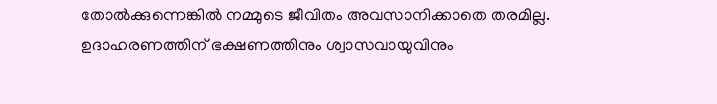തോല്‍ക്കുന്നെങ്കില്‍ നമ്മുടെ ജീവിതം അവസാനിക്കാതെ തരമില്ല. ഉദാഹരണത്തിന് ഭക്ഷണത്തിനും ശ്വാസവായുവിനും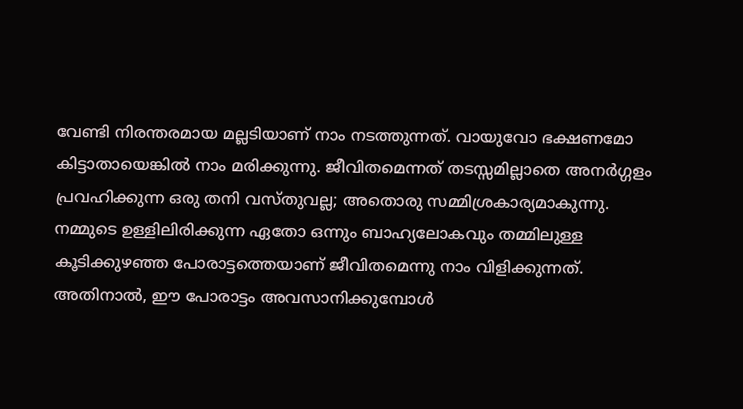വേണ്ടി നിരന്തരമായ മല്ലടിയാണ് നാം നടത്തുന്നത്. വായുവോ ഭക്ഷണമോ കിട്ടാതായെങ്കില്‍ നാം മരിക്കുന്നു. ജീവിതമെന്നത് തടസ്സമില്ലാതെ അനര്‍ഗ്ഗളം പ്രവഹിക്കുന്ന ഒരു തനി വസ്തുവല്ല; അതൊരു സമ്മിശ്രകാര്യമാകുന്നു. നമ്മുടെ ഉള്ളിലിരിക്കുന്ന ഏതോ ഒന്നും ബാഹ്യലോകവും തമ്മിലുള്ള കൂടിക്കുഴഞ്ഞ പോരാട്ടത്തെയാണ് ജീവിതമെന്നു നാം വിളിക്കുന്നത്. അതിനാല്‍, ഈ പോരാട്ടം അവസാനിക്കുമ്പോള്‍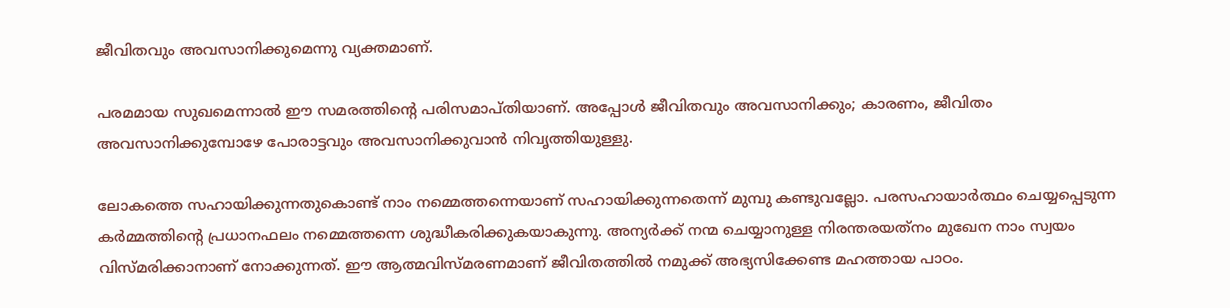ജീവിതവും അവസാനിക്കുമെന്നു വ്യക്തമാണ്.

പരമമായ സുഖമെന്നാല്‍ ഈ സമരത്തിന്റെ പരിസമാപ്തിയാണ്. അപ്പോള്‍ ജീവിതവും അവസാനിക്കും; കാരണം, ജീവിതം അവസാനിക്കുമ്പോഴേ പോരാട്ടവും അവസാനിക്കുവാന്‍ നിവൃത്തിയുള്ളു.

ലോകത്തെ സഹായിക്കുന്നതുകൊണ്ട് നാം നമ്മെത്തന്നെയാണ് സഹായിക്കുന്നതെന്ന് മുമ്പു കണ്ടുവല്ലോ. പരസഹായാര്‍ത്ഥം ചെയ്യപ്പെടുന്ന കര്‍മ്മത്തിന്റെ പ്രധാനഫലം നമ്മെത്തന്നെ ശുദ്ധീകരിക്കുകയാകുന്നു. അന്യര്‍ക്ക് നന്മ ചെയ്യാനുള്ള നിരന്തരയത്‌നം മുഖേന നാം സ്വയം വിസ്മരിക്കാനാണ് നോക്കുന്നത്. ഈ ആത്മവിസ്മരണമാണ് ജീവിതത്തില്‍ നമുക്ക് അഭ്യസിക്കേണ്ട മഹത്തായ പാഠം.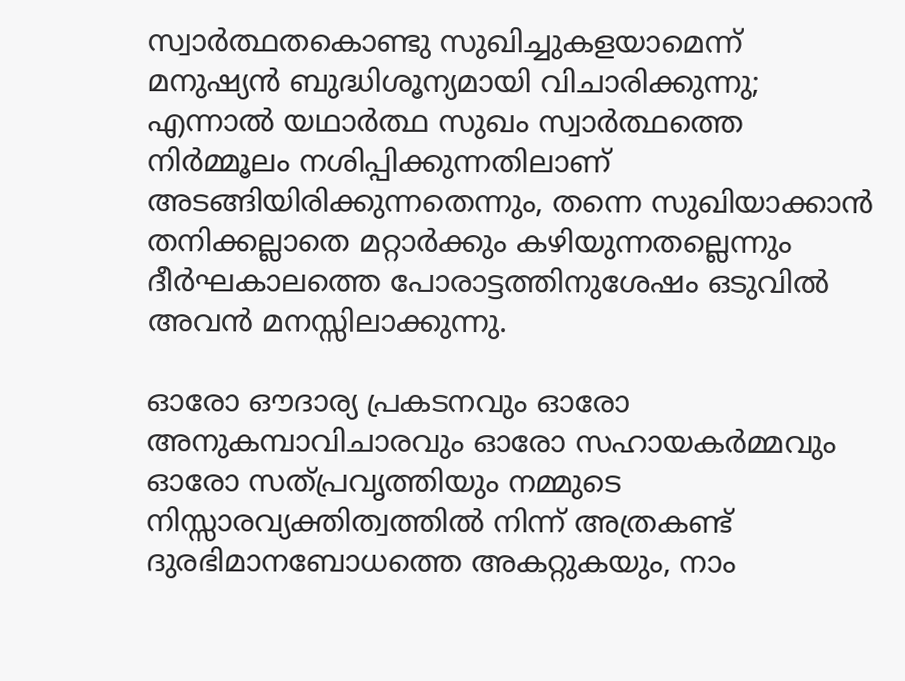സ്വാര്‍ത്ഥതകൊണ്ടു സുഖിച്ചുകളയാമെന്ന് മനുഷ്യന്‍ ബുദ്ധിശൂന്യമായി വിചാരിക്കുന്നു; എന്നാല്‍ യഥാര്‍ത്ഥ സുഖം സ്വാര്‍ത്ഥത്തെ നിര്‍മ്മൂലം നശിപ്പിക്കുന്നതിലാണ് അടങ്ങിയിരിക്കുന്നതെന്നും, തന്നെ സുഖിയാക്കാന്‍ തനിക്കല്ലാതെ മറ്റാര്‍ക്കും കഴിയുന്നതല്ലെന്നും ദീര്‍ഘകാലത്തെ പോരാട്ടത്തിനുശേഷം ഒടുവില്‍ അവന്‍ മനസ്സിലാക്കുന്നു.

ഓരോ ഔദാര്യ പ്രകടനവും ഓരോ അനുകമ്പാവിചാരവും ഓരോ സഹായകര്‍മ്മവും ഓരോ സത്പ്രവൃത്തിയും നമ്മുടെ നിസ്സാരവ്യക്തിത്വത്തില്‍ നിന്ന് അത്രകണ്ട് ദുരഭിമാനബോധത്തെ അകറ്റുകയും, നാം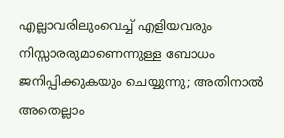എല്ലാവരിലുംവെച്ച് എളിയവരും നിസ്സാരരുമാണെന്നുള്ള ബോധം ജനിപ്പിക്കുകയും ചെയ്യുന്നു; അതിനാല്‍ അതെല്ലാം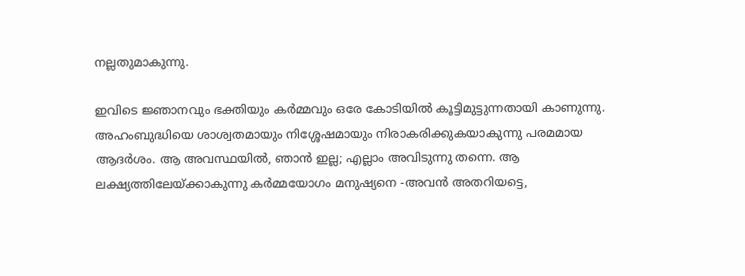നല്ലതുമാകുന്നു.

ഇവിടെ ജ്ഞാനവും ഭക്തിയും കര്‍മ്മവും ഒരേ കോടിയില്‍ കൂട്ടിമുട്ടുന്നതായി കാണുന്നു. അഹംബുദ്ധിയെ ശാശ്വതമായും നിശ്ശേഷമായും നിരാകരിക്കുകയാകുന്നു പരമമായ ആദര്‍ശം. ആ അവസ്ഥയില്‍, ഞാന്‍ ഇല്ല; എല്ലാം അവിടുന്നു തന്നെ. ആ ലക്ഷ്യത്തിലേയ്‌ക്കാകുന്നു കര്‍മ്മയോഗം മനുഷ്യനെ -അവന്‍ അതറിയട്ടെ,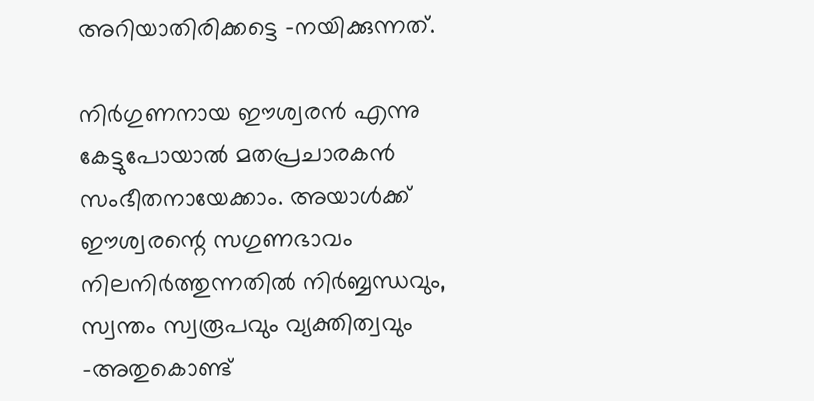അറിയാതിരിക്കട്ടെ -നയിക്കുന്നത്.

നിര്‍ഗുണനായ ഈശ്വരന്‍ എന്നു കേട്ടുപോയാല്‍ മതപ്രചാരകന്‍ സംഭീതനായേക്കാം. അയാള്‍ക്ക് ഈശ്വരന്റെ സഗുണഭാവം നിലനിര്‍ത്തുന്നതില്‍ നിര്‍ബ്ബന്ധവും, സ്വന്തം സ്വരൂപവും വ്യക്തിത്വവും -അതുകൊണ്ട്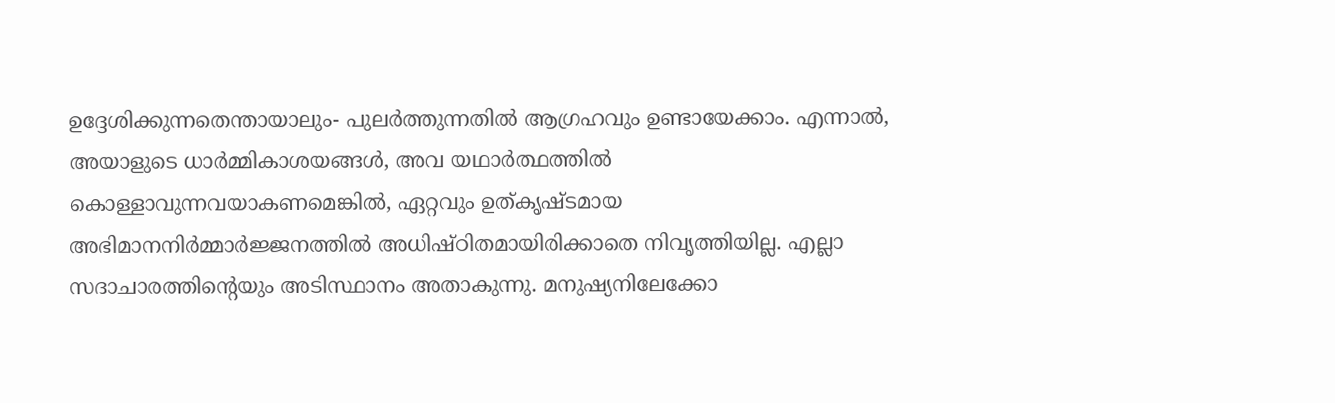ഉദ്ദേശിക്കുന്നതെന്തായാലും- പുലര്‍ത്തുന്നതില്‍ ആഗ്രഹവും ഉണ്ടായേക്കാം. എന്നാല്‍, അയാളുടെ ധാര്‍മ്മികാശയങ്ങള്‍, അവ യഥാര്‍ത്ഥത്തില്‍ കൊള്ളാവുന്നവയാകണമെങ്കില്‍, ഏറ്റവും ഉത്കൃഷ്ടമായ അഭിമാനനിര്‍മ്മാര്‍ജ്ജനത്തില്‍ അധിഷ്ഠിതമായിരിക്കാതെ നിവൃത്തിയില്ല. എല്ലാ സദാചാരത്തിന്റെയും അടിസ്ഥാനം അതാകുന്നു. മനുഷ്യനിലേക്കോ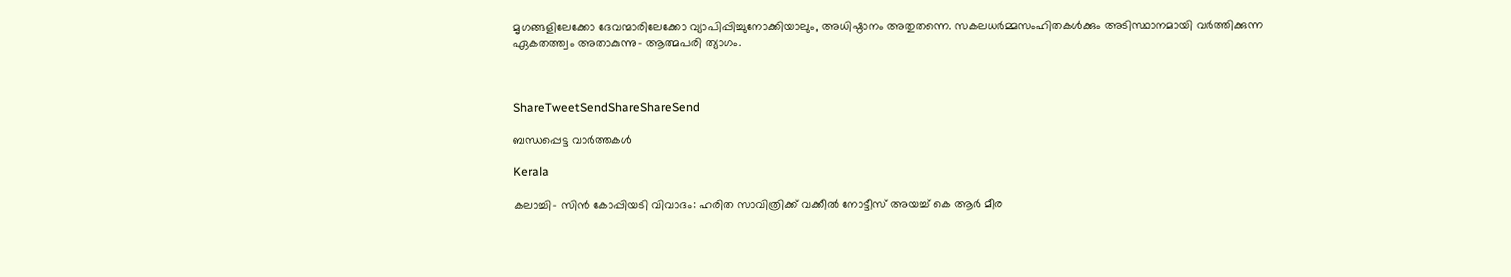മൃഗങ്ങളിലേക്കോ ദേവന്മാരിലേക്കോ വ്യാപിപ്പിച്ചുനോക്കിയാലും, അധിഷ്ഠാനം അതുതന്നെ. സകലധര്‍മ്മസംഹിതകള്‍ക്കും അടിസ്ഥാനമായി വര്‍ത്തിക്കുന്ന ഏകതത്ത്വം അതാകുന്നു- ആത്മപരി ത്യാഗം.



ShareTweetSendShareShareSend

ബന്ധപ്പെട്ട വാര്‍ത്തകള്‍

Kerala

കലാച്ചി- സിന്‍ കോപ്പിയടി വിവാദം: ഹരിത സാവിത്രിക്ക് വക്കീല്‍ നോട്ടീസ് അയച്ച് കെ ആര്‍ മീര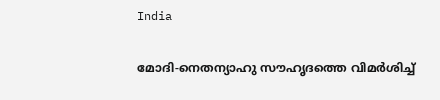India

മോദി-നെതന്യാഹു സൗഹൃദത്തെ വിമര്‍ശിച്ച്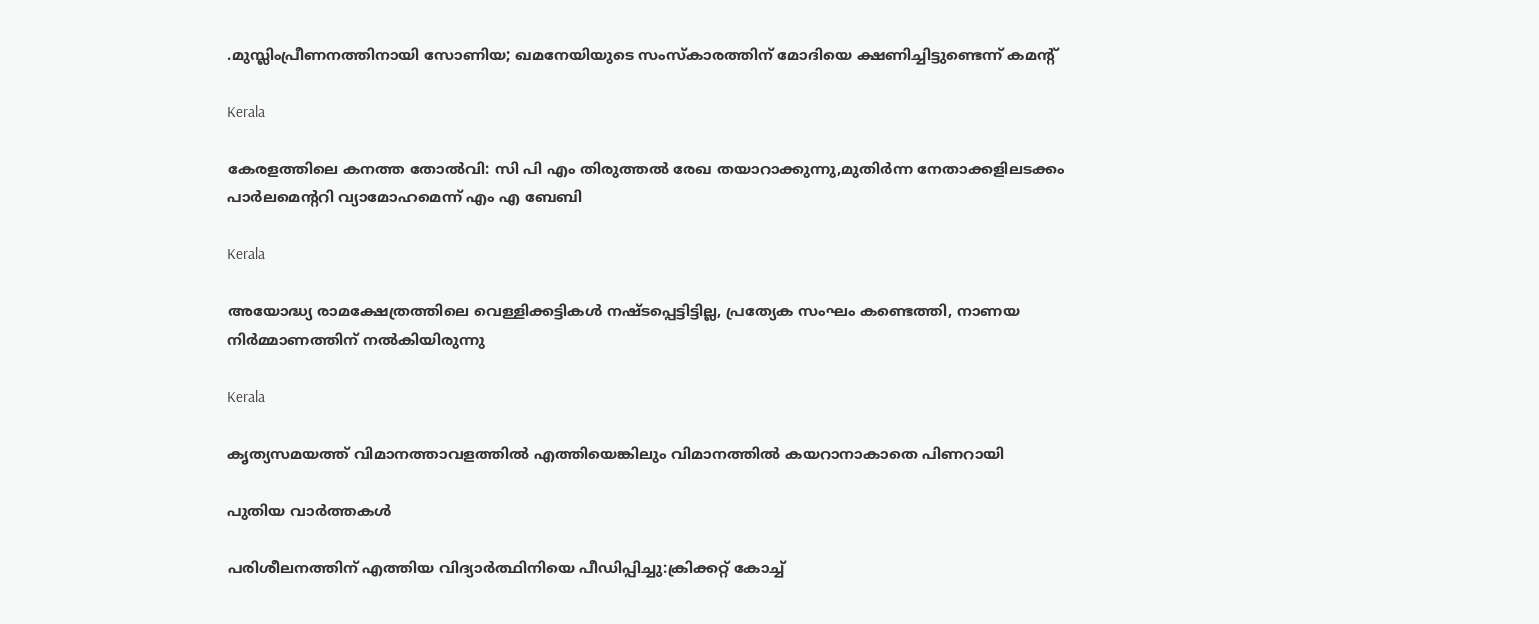.മുസ്ലിംപ്രീണനത്തിനായി സോണിയ; ഖമനേയിയുടെ സംസ്കാരത്തിന് മോദിയെ ക്ഷണിച്ചിട്ടുണ്ടെന്ന് കമന്‍റ്

Kerala

കേരളത്തിലെ കനത്ത തോല്‍വി: സി പി എം തിരുത്തല്‍ രേഖ തയാറാക്കുന്നു,മുതിര്‍ന്ന നേതാക്കളിലടക്കം പാര്‍ലമെന്ററി വ്യാമോഹമെന്ന് എം എ ബേബി

Kerala

അയോദ്ധ്യ രാമക്ഷേത്രത്തിലെ വെള്ളിക്കട്ടികൾ നഷ്ടപ്പെട്ടിട്ടില്ല, പ്രത്യേക സംഘം കണ്ടെത്തി, നാണയ നിർമ്മാണത്തിന് നൽകിയിരുന്നു

Kerala

കൃത്യസമയത്ത് വിമാനത്താവളത്തില്‍ എത്തിയെങ്കിലും വിമാനത്തില്‍ കയറാനാകാതെ പിണറായി

പുതിയ വാര്‍ത്തകള്‍

പരിശീലനത്തിന് എത്തിയ വിദ്യാര്‍ത്ഥിനിയെ പീഡിപ്പിച്ചു:ക്രിക്കറ്റ് കോച്ച്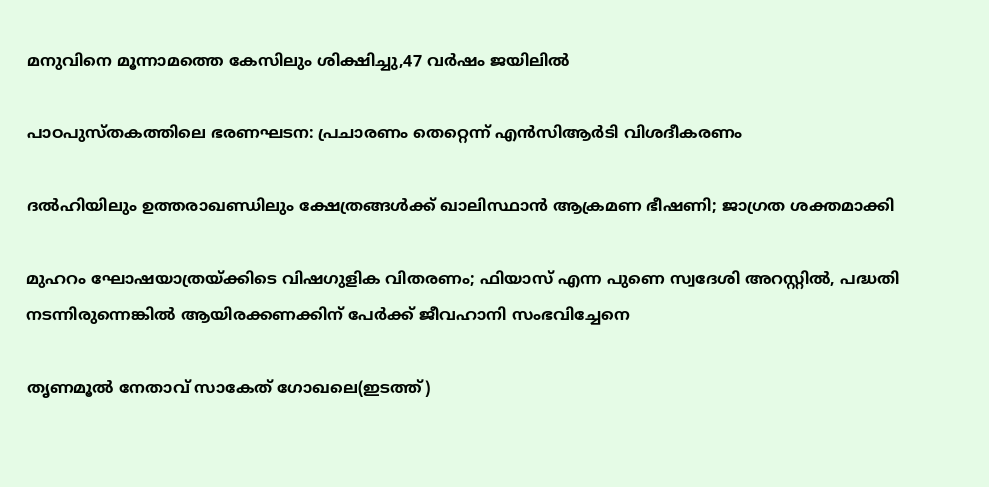മനുവിനെ മൂന്നാമത്തെ കേസിലും ശിക്ഷിച്ചു,47 വര്‍ഷം ജയിലില്‍

പാഠപുസ്തകത്തിലെ ഭരണഘടന: പ്രചാരണം തെറ്റെന്ന് എൻസിആർടി വിശദീകരണം

ദൽഹിയിലും ഉത്തരാഖണ്ഡിലും ക്ഷേത്രങ്ങൾക്ക് ഖാലിസ്ഥാൻ ആക്രമണ ഭീഷണി; ജാഗ്രത ശക്തമാക്കി

മുഹറം ഘോഷയാത്രയ്‌ക്കിടെ വിഷഗുളിക വിതരണം; ഫിയാസ് എന്ന പുണെ സ്വദേശി അറസ്റ്റിൽ, പദ്ധതി നടന്നിരുന്നെങ്കിൽ ആയിരക്കണക്കിന് പേർക്ക് ജീവഹാനി സംഭവിച്ചേനെ

തൃണമൂല്‍ നേതാവ് സാകേത് ഗോഖലെ(ഇടത്ത്)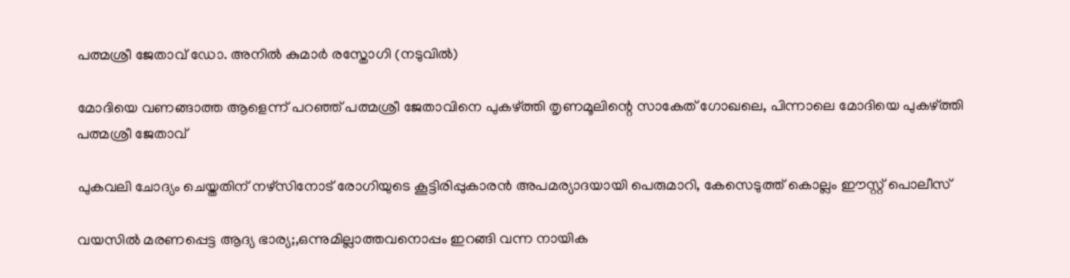പത്മശ്രീ ജേതാവ് ഡോ. അനില്‍ കുമാര്‍ രസ്തോഗി (നടുവില്‍)

മോദിയെ വണങ്ങാത്ത ആളെന്ന് പറഞ്ഞ് പത്മശ്രീ ജേതാവിനെ പുകഴ്‌ത്തി തൃണമൂലിന്റെ സാകേത് ഗോഖലെ, പിന്നാലെ മോദിയെ പുകഴ്‌ത്തി പത്മശ്രീ ജേതാവ്

പുകവലി ചോദ്യം ചെയ്തതിന് നഴ്‌സിനോട് രോഗിയുടെ കൂട്ടിരിപ്പുകാരന്‍ അപമര്യാദയായി പെരുമാറി, കേസെടുത്ത് കൊല്ലം ഈസ്റ്റ് പൊലീസ്

വയസില്‍ മരണപ്പെട്ട ആദ്യ ഭാര്യ;,ഒന്നുമില്ലാത്തവനൊപ്പം ഇറങ്ങി വന്ന നായിക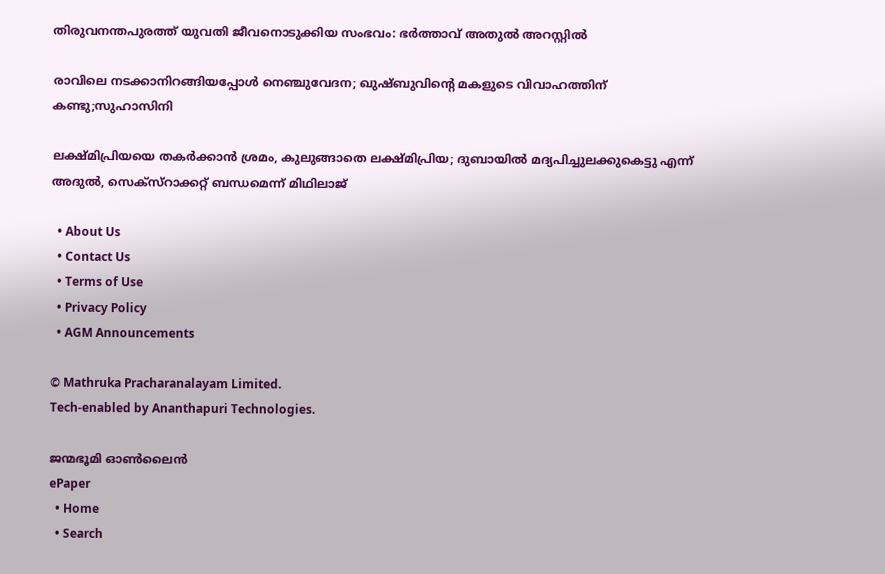തിരുവനന്തപുരത്ത് യുവതി ജീവനൊടുക്കിയ സംഭവം: ഭര്‍ത്താവ് അതുല്‍ അറസ്റ്റില്‍

രാവിലെ നടക്കാനിറങ്ങിയപ്പോള്‍ നെഞ്ചുവേദന; ഖുഷ്ബുവിന്റെ മകളുടെ വിവാഹത്തിന് കണ്ടു;സുഹാസിനി

ലക്ഷ്മിപ്രിയയെ തകര്‍ക്കാന്‍ ശ്രമം, കുലുങ്ങാതെ ലക്ഷ്മിപ്രിയ; ദുബായില്‍ മദ്യപിച്ചുലക്കുകെട്ടു എന്ന് അദുല്‍, സെക്സ്റാക്കറ്റ് ബന്ധമെന്ന് മിഥിലാജ്

  • About Us
  • Contact Us
  • Terms of Use
  • Privacy Policy
  • AGM Announcements

© Mathruka Pracharanalayam Limited.
Tech-enabled by Ananthapuri Technologies.

ജന്മഭൂമി ഓണ്‍ലൈന്‍
ePaper
  • Home
  • Search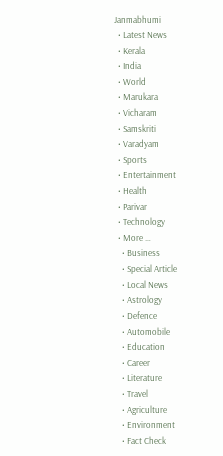Janmabhumi
  • Latest News
  • Kerala
  • India
  • World
  • Marukara
  • Vicharam
  • Samskriti
  • Varadyam
  • Sports
  • Entertainment
  • Health
  • Parivar
  • Technology
  • More …
    • Business
    • Special Article
    • Local News
    • Astrology
    • Defence
    • Automobile
    • Education
    • Career
    • Literature
    • Travel
    • Agriculture
    • Environment
    • Fact Check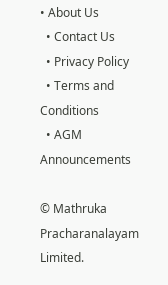• About Us
  • Contact Us
  • Privacy Policy
  • Terms and Conditions
  • AGM Announcements

© Mathruka Pracharanalayam Limited.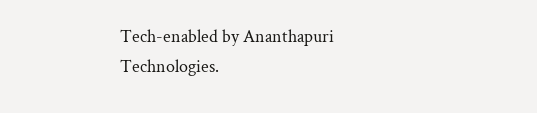Tech-enabled by Ananthapuri Technologies.